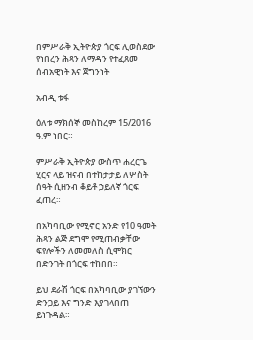በምሥራቅ ኢትዮጵያ ጎርፍ ሊወስደው የነበረን ሕጻን ለማዳን የተፈጸመ ሰብአዊነት እና ጀግንነት

አብዲ ቱፋ

ዕለቱ ማክሰኞ መስከረም 15/2016 ዓ.ም ነበር።

ምሥራቅ ኢትዮጵያ ውስጥ ሐረርጌ ሂርና ላይ ዝናብ በተከታታይ ለሦስት ሰዓት ሲዘንብ ቆይቶ ኃይለኛ ጎርፍ ፈጠረ።

በአካባቢው የሚኖር አንድ የ10 ዓመት ሕጻን ልጅ ደግሞ የሚጠብቃቸው ፍየሎችን ለመመለስ ሲሞክር በድንገት በጎርፍ ተከበበ።

ይህ ደራሽ ጎርፍ በአካባቢው ያገኘውን ድንጋይ እና ግንድ እያገላበጠ ይነጉዳል።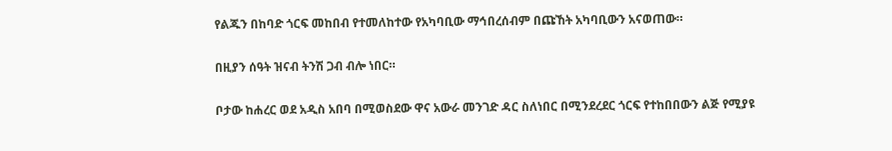የልጁን በከባድ ጎርፍ መከበብ የተመለከተው የአካባቢው ማኅበረሰብም በጩኸት አካባቢውን አናወጠው።

በዚያን ሰዓት ዝናብ ትንሽ ጋብ ብሎ ነበር።

ቦታው ከሐረር ወደ አዲስ አበባ በሚወስደው ዋና አውራ መንገድ ዳር ስለነበር በሚንደረደር ጎርፍ የተከበበውን ልጅ የሚያዩ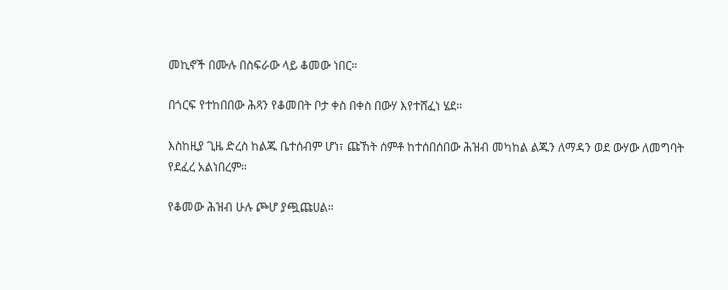መኪኖች በሙሉ በስፍራው ላይ ቆመው ነበር።

በጎርፍ የተከበበው ሕጻን የቆመበት ቦታ ቀስ በቀስ በውሃ እየተሸፈነ ሄደ።

እስከዚያ ጊዜ ድረስ ከልጁ ቤተሰብም ሆነ፣ ጩኸት ሰምቶ ከተሰበሰበው ሕዝብ መካከል ልጁን ለማዳን ወደ ውሃው ለመግባት የደፈረ አልነበረም።

የቆመው ሕዝብ ሁሉ ጮሆ ያጯጩሀል።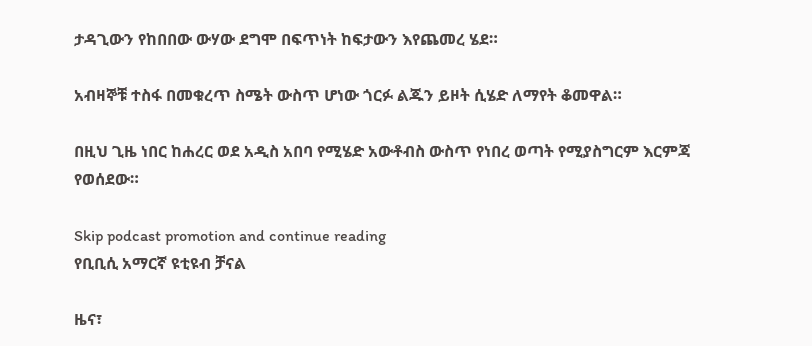ታዳጊውን የከበበው ውሃው ደግሞ በፍጥነት ከፍታውን እየጨመረ ሄደ።

አብዛኞቹ ተስፋ በመቁረጥ ስሜት ውስጥ ሆነው ጎርፉ ልጁን ይዞት ሲሄድ ለማየት ቆመዋል።

በዚህ ጊዜ ነበር ከሐረር ወደ አዲስ አበባ የሚሄድ አውቶብስ ውስጥ የነበረ ወጣት የሚያስግርም እርምጃ የወሰደው።

Skip podcast promotion and continue reading
የቢቢሲ አማርኛ ዩቲዩብ ቻናል

ዜና፣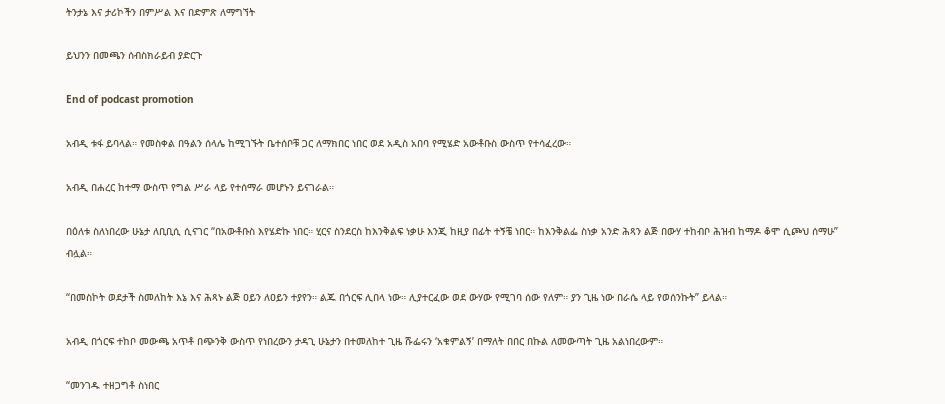ትንታኔ እና ታሪኮችን በምሥል እና በድምጽ ለማግኘት

ይህንን በመጫን ሰብስክራይብ ያድርጉ

End of podcast promotion

አብዲ ቱፋ ይባላል። የመስቀል በዓልን ሰላሌ ከሚገኙት ቤተሰቦቹ ጋር ለማክበር ነበር ወደ አዲስ አበባ የሚሄድ አውቶቡስ ውስጥ የተሳፈረው።

አብዲ በሐረር ከተማ ውስጥ የግል ሥራ ላይ የተሰማራ መሆኑን ይናገራል።

በዕለቱ ስለነበረው ሁኔታ ለቢቢሲ ሲናገር “በአውቶቡስ እየሄድኩ ነበር። ሂርና ስንደርስ ከእንቅልፍ ነቃሁ እንጂ ከዚያ በፊት ተኝቼ ነበር። ከእንቅልፌ ስነቃ አንድ ሕጻን ልጅ በውሃ ተከብቦ ሕዝብ ከማዶ ቆሞ ሲጮህ ሰማሁ” ብሏል።

“በመስኮት ወደታች ስመለከት እኔ እና ሕጻኑ ልጅ ዐይን ለዐይን ተያየን። ልጁ በጎርፍ ሊበላ ነው። ሊያተርፈው ወደ ውሃው የሚገባ ሰው የለም። ያን ጊዜ ነው በራሴ ላይ የወሰንኩት” ይላል።

አብዲ በጎርፍ ተከቦ መውጫ አጥቶ በጭንቅ ውስጥ የነበረውን ታዳጊ ሁኔታን በተመለከተ ጊዜ ሹፌሩን ‘አቁምልኝ’ በማለት በበር በኩል ለመውጣት ጊዜ አልነበረውም።

“መንገዱ ተዘጋግቶ ስነበር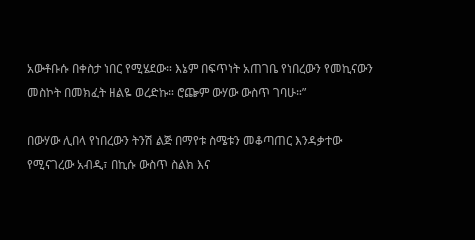አውቶቡሱ በቀስታ ነበር የሚሄደው። እኔም በፍጥነት አጠገቤ የነበረውን የመኪናውን መስኮት በመክፈት ዘልዬ ወረድኩ። ሮጬም ውሃው ውስጥ ገባሁ።”

በውሃው ሊበላ የነበረውን ትንሽ ልጅ በማየቱ ስሜቱን መቆጣጠር እንዳቃተው የሚናገረው አብዲ፣ በኪሱ ውስጥ ስልክ እና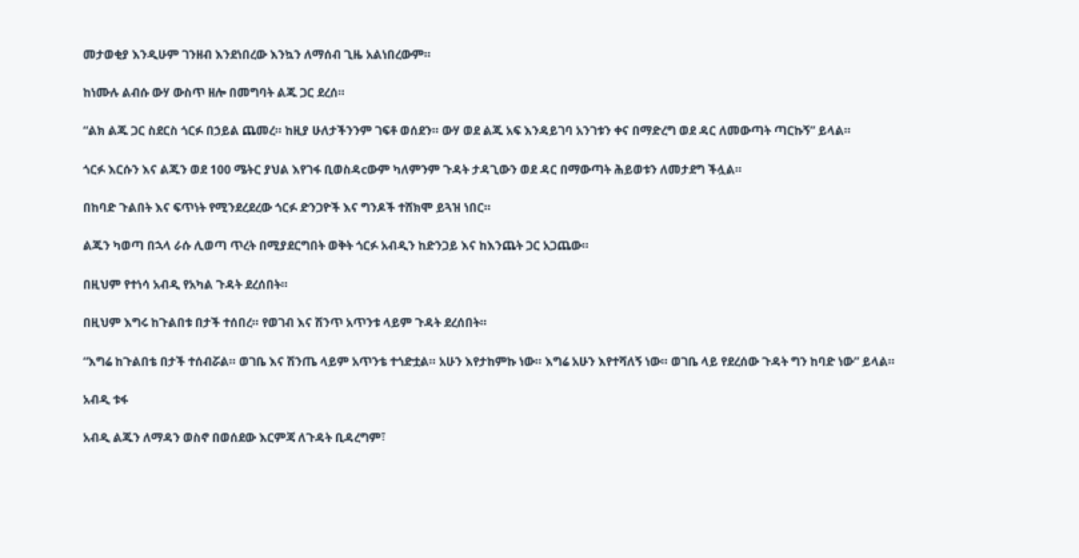መታወቂያ እንዲሁም ገንዘብ እንደነበረው እንኳን ለማሰብ ጊዜ አልነበረውም።

ከነሙሉ ልብሱ ውሃ ውስጥ ዘሎ በመግባት ልጁ ጋር ደረሰ።

“ልክ ልጁ ጋር ስደርስ ጎርፉ በኃይል ጨመረ። ከዚያ ሁለታችንንም ገፍቶ ወሰደን። ውሃ ወደ ልጁ አፍ እንዳይገባ አንገቱን ቀና በማድረግ ወደ ዳር ለመውጣት ጣርኩኝ” ይላል።

ጎርፉ እርሱን እና ልጁን ወደ 100 ሜትር ያህል እየገፋ ቢወስዳcውም ካለምንም ጉዳት ታዳጊውን ወደ ዳር በማውጣት ሕይወቱን ለመታደግ ችሏል።

በከባድ ጉልበት እና ፍጥነት የሚንደረደረው ጎርፉ ድንጋዮች እና ግንዶች ተሸክሞ ይጓዝ ነበር።

ልጁን ካወጣ በኋላ ራሱ ሊወጣ ጥረት በሚያደርግበት ወቅት ጎርፉ አብዲን ከድንጋይ እና ከእንጨት ጋር አጋጨው።

በዚህም የተነሳ አብዲ የአካል ጉዳት ደረሰበት።

በዚህም እግሩ ከጉልበቱ በታች ተሰበረ። የወገብ እና ሽንጥ አጥንቱ ላይም ጉዳት ደረሰበት።

“እግሬ ከጉልበቴ በታች ተሰብሯል። ወገቤ እና ሽንጤ ላይም አጥንቴ ተጎድቷል። አሁን እየታከምኩ ነው። እግሬ አሁን እየተሻለኝ ነው። ወገቤ ላይ የደረሰው ጉዳት ግን ከባድ ነው” ይላል።

አብዲ ቱፋ

አብዲ ልጁን ለማዳን ወስኖ በወሰደው እርምጃ ለጉዳት ቢዳረግም፣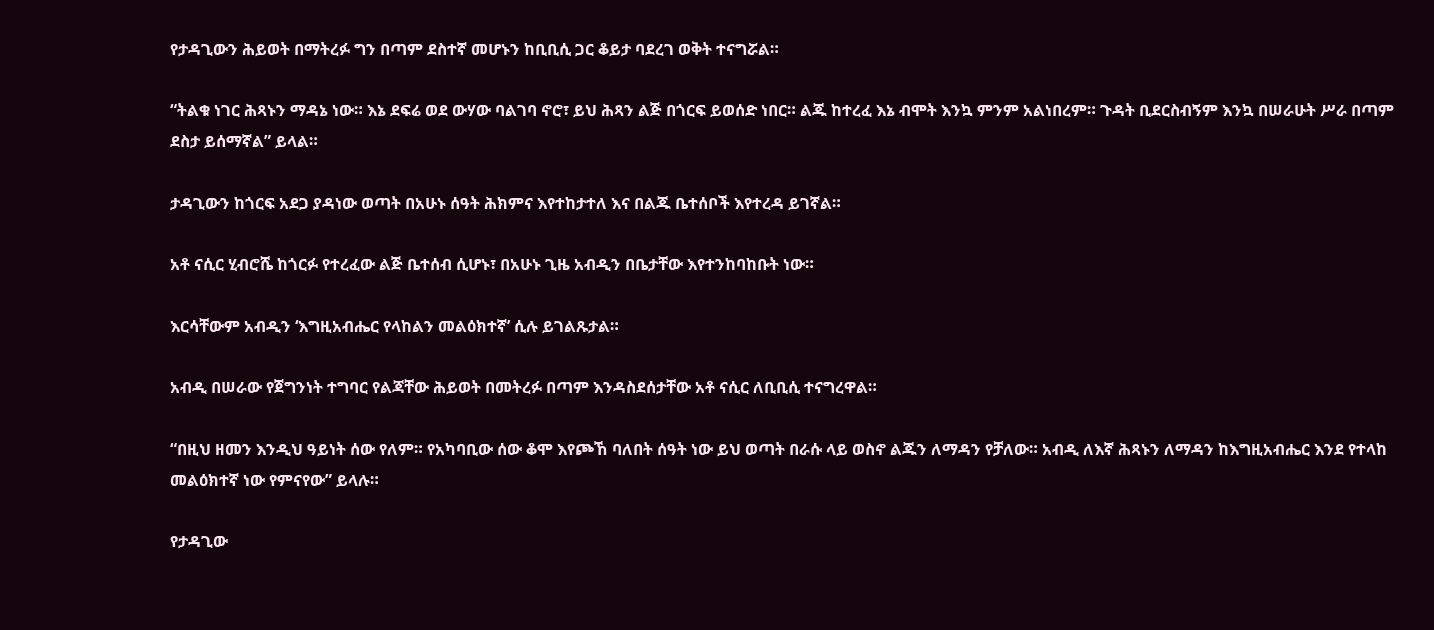የታዳጊውን ሕይወት በማትረፉ ግን በጣም ደስተኛ መሆኑን ከቢቢሲ ጋር ቆይታ ባደረገ ወቅት ተናግሯል።

“ትልቁ ነገር ሕጻኑን ማዳኔ ነው። እኔ ደፍሬ ወደ ውሃው ባልገባ ኖሮ፣ ይህ ሕጻን ልጅ በጎርፍ ይወሰድ ነበር። ልጁ ከተረፈ እኔ ብሞት እንኳ ምንም አልነበረም። ጉዳት ቢደርስብኝም እንኳ በሠራሁት ሥራ በጣም ደስታ ይሰማኛል” ይላል።

ታዳጊውን ከጎርፍ አደጋ ያዳነው ወጣት በአሁኑ ሰዓት ሕክምና እየተከታተለ እና በልጁ ቤተሰቦች እየተረዳ ይገኛል።

አቶ ናሲር ሂብሮሼ ከጎርፉ የተረፈው ልጅ ቤተሰብ ሲሆኑ፣ በአሁኑ ጊዜ አብዲን በቤታቸው እየተንከባከቡት ነው።

እርሳቸውም አብዲን ‘እግዚአብሔር የላከልን መልዕክተኛ’ ሲሉ ይገልጹታል።

አብዲ በሠራው የጀግንነት ተግባር የልጃቸው ሕይወት በመትረፉ በጣም እንዳስደሰታቸው አቶ ናሲር ለቢቢሲ ተናግረዋል።

“በዚህ ዘመን እንዲህ ዓይነት ሰው የለም። የአካባቢው ሰው ቆሞ እየጮኸ ባለበት ሰዓት ነው ይህ ወጣት በራሱ ላይ ወስኖ ልጁን ለማዳን የቻለው። አብዲ ለእኛ ሕጻኑን ለማዳን ከእግዚአብሔር እንደ የተላከ መልዕክተኛ ነው የምናየው” ይላሉ።

የታዳጊው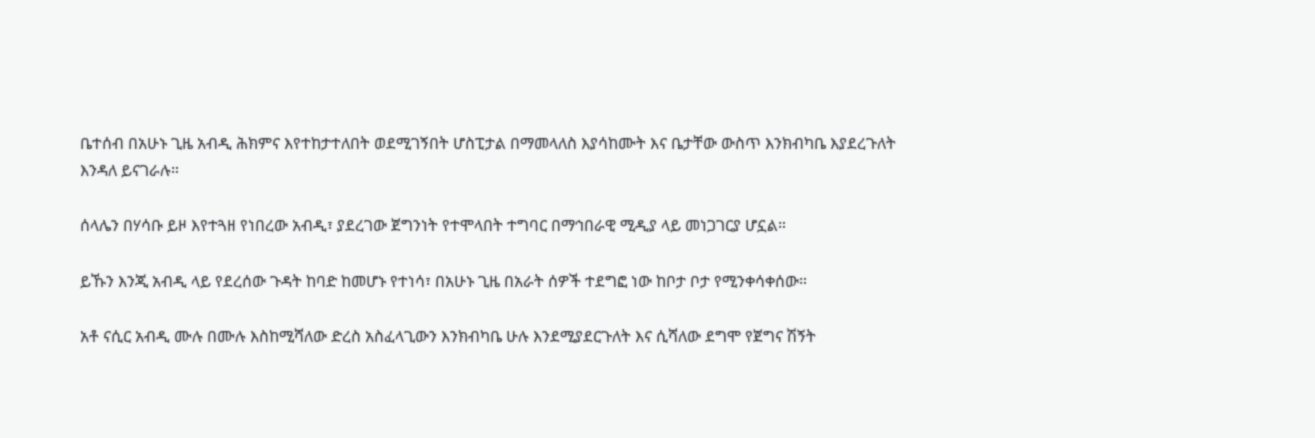ቤተሰብ በአሁኑ ጊዜ አብዲ ሕክምና እየተከታተለበት ወደሚገኝበት ሆስፒታል በማመላለስ እያሳከሙት እና ቤታቸው ውስጥ እንክብካቤ እያደረጉለት እንዳለ ይናገራሉ።

ሰላሌን በሃሳቡ ይዞ እየተጓዘ የነበረው አብዲ፣ ያደረገው ጀግንነት የተሞላበት ተግባር በማኅበራዊ ሚዲያ ላይ መነጋገርያ ሆኗል።

ይኹን እንጂ አብዲ ላይ የደረሰው ጉዳት ከባድ ከመሆኑ የተነሳ፣ በአሁኑ ጊዜ በአራት ሰዎች ተደግፎ ነው ከቦታ ቦታ የሚንቀሳቀሰው።

አቶ ናሲር አብዲ ሙሉ በሙሉ እስከሚሻለው ድረስ አስፈላጊውን እንክብካቤ ሁሉ እንደሚያደርጉለት እና ሲሻለው ደግሞ የጀግና ሽኝት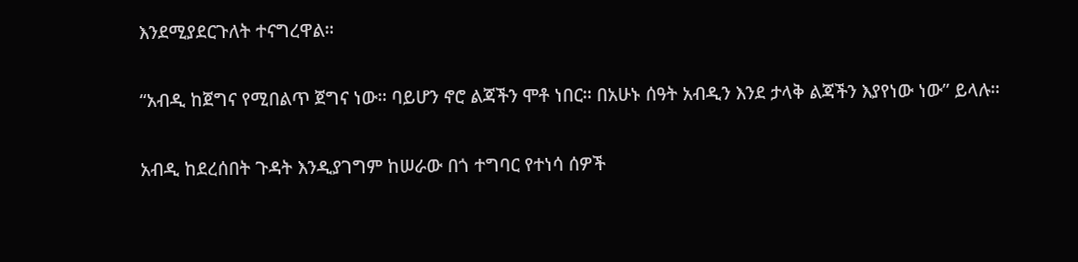እንደሚያደርጉለት ተናግረዋል።

“አብዲ ከጀግና የሚበልጥ ጀግና ነው። ባይሆን ኖሮ ልጃችን ሞቶ ነበር። በአሁኑ ሰዓት አብዲን እንደ ታላቅ ልጃችን እያየነው ነው” ይላሉ።

አብዲ ከደረሰበት ጉዳት እንዲያገግም ከሠራው በጎ ተግባር የተነሳ ሰዎች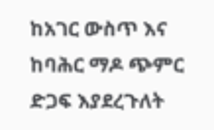ከአገር ውስጥ እና ከባሕር ማዶ ጭምር ድጋፍ እያደረጉለት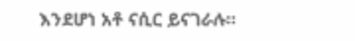እንደሆነ አቶ ናሲር ይናገራሉ።